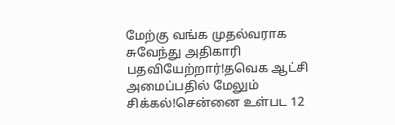மேற்கு வங்க முதல்வராக சுவேந்து அதிகாரி பதவியேற்றார்!தவெக ஆட்சி அமைப்பதில் மேலும் சிக்கல்!சென்னை உள்பட 12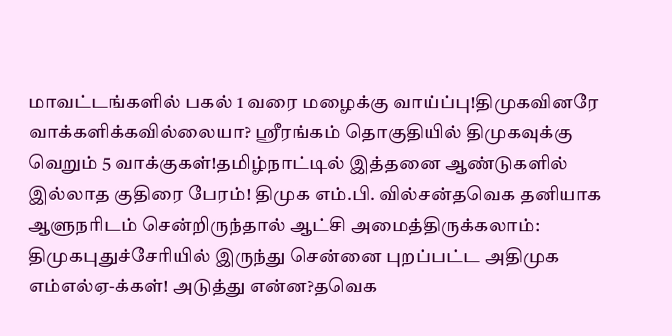மாவட்டங்களில் பகல் 1 வரை மழைக்கு வாய்ப்பு!திமுகவினரே வாக்களிக்கவில்லையா? ஸ்ரீரங்கம் தொகுதியில் திமுகவுக்கு வெறும் 5 வாக்குகள்!தமிழ்நாட்டில் இத்தனை ஆண்டுகளில் இல்லாத குதிரை பேரம்! திமுக எம்.பி. வில்சன்தவெக தனியாக ஆளுநரிடம் சென்றிருந்தால் ஆட்சி அமைத்திருக்கலாம்: திமுகபுதுச்சேரியில் இருந்து சென்னை புறப்பட்ட அதிமுக எம்எல்ஏ-க்கள்! அடுத்து என்ன?தவெக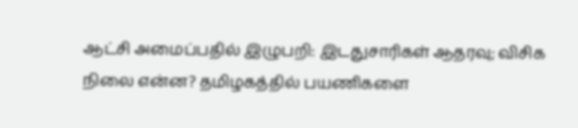ஆட்சி அமைப்பதில் இழுபறி: இடதுசாரிகள் ஆதரவு; விசிக நிலை என்ன? தமிழகத்தில் பயணிகளை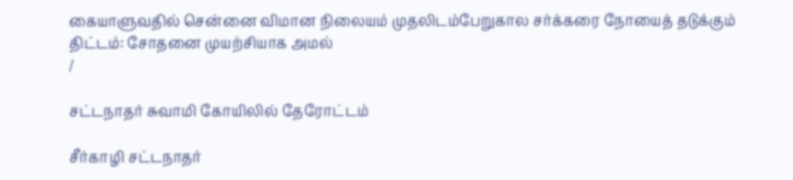கையாளுவதில் சென்னை விமான நிலையம் முதலிடம்பேறுகால சர்க்கரை நோயைத் தடுக்கும் திட்டம்: சோதனை முயற்சியாக அமல்
/

சட்டநாதர் சுவாமி கோயிலில் தேரோட்டம்

சீர்காழி சட்டநாதர்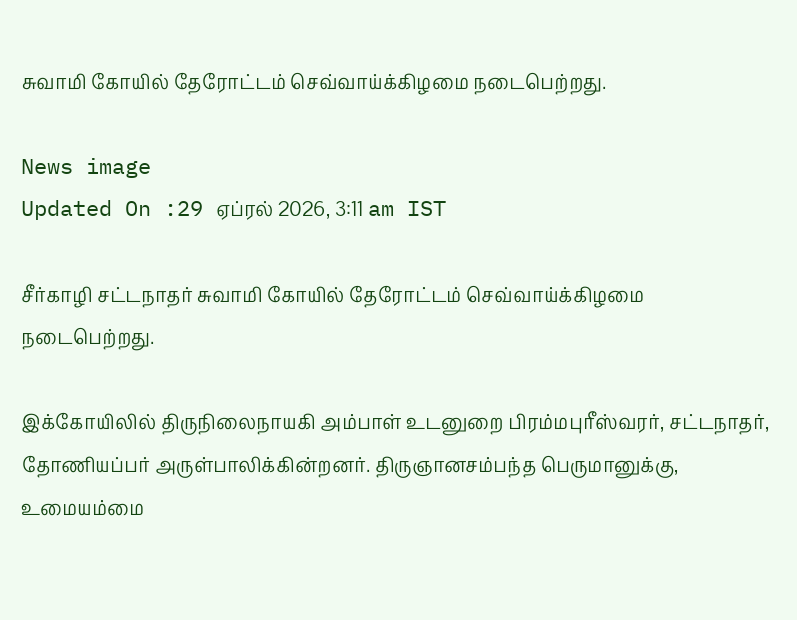சுவாமி கோயில் தேரோட்டம் செவ்வாய்க்கிழமை நடைபெற்றது.

News image
Updated On :29 ஏப்ரல் 2026, 3:11 am IST

சீர்காழி சட்டநாதர் சுவாமி கோயில் தேரோட்டம் செவ்வாய்க்கிழமை நடைபெற்றது.

இக்கோயிலில் திருநிலைநாயகி அம்பாள் உடனுறை பிரம்மபுரீஸ்வரர், சட்டநாதர், தோணியப்பர் அருள்பாலிக்கின்றனர். திருஞானசம்பந்த பெருமானுக்கு, உமையம்மை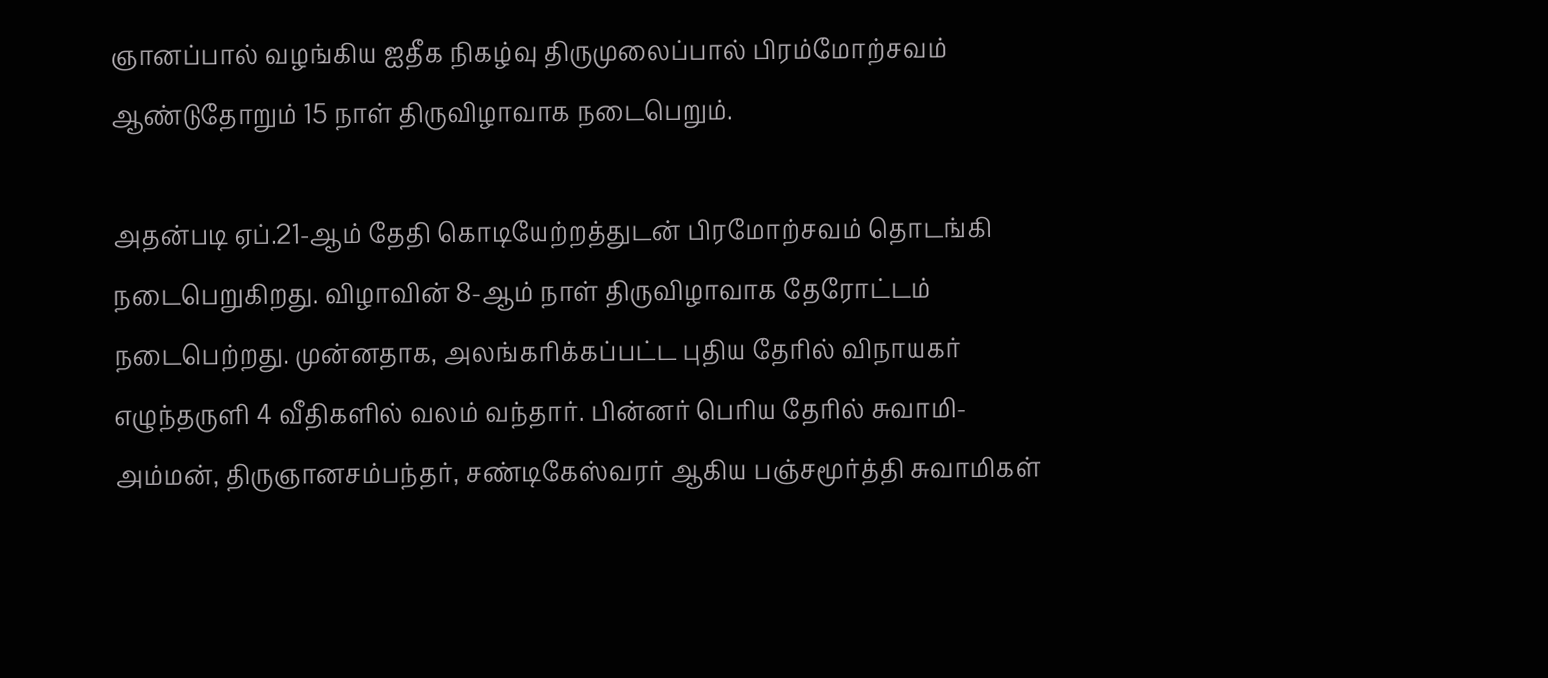ஞானப்பால் வழங்கிய ஐதீக நிகழ்வு திருமுலைப்பால் பிரம்மோற்சவம் ஆண்டுதோறும் 15 நாள் திருவிழாவாக நடைபெறும்.

அதன்படி ஏப்.21-ஆம் தேதி கொடியேற்றத்துடன் பிரமோற்சவம் தொடங்கி நடைபெறுகிறது. விழாவின் 8-ஆம் நாள் திருவிழாவாக தேரோட்டம் நடைபெற்றது. முன்னதாக, அலங்கரிக்கப்பட்ட புதிய தேரில் விநாயகர் எழுந்தருளி 4 வீதிகளில் வலம் வந்தார். பின்னர் பெரிய தேரில் சுவாமி-அம்மன், திருஞானசம்பந்தர், சண்டிகேஸ்வரர் ஆகிய பஞ்சமூர்த்தி சுவாமிகள்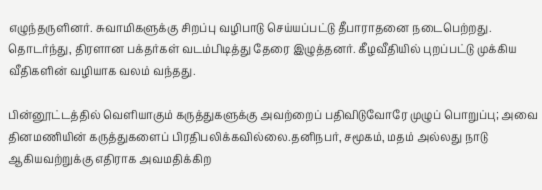எழுந்தருளினர். சுவாமிகளுக்கு சிறப்பு வழிபாடு செய்யப்பட்டு தீபாராதனை நடைபெற்றது. தொடர்ந்து, திரளான பக்தர்கள் வடம்பிடித்து தேரை இழுத்தனர். கீழவீதியில் புறப்பட்டு முக்கிய வீதிகளின் வழியாக வலம் வந்தது.

பின்னூட்டத்தில் வெளியாகும் கருத்துகளுக்கு அவற்றைப் பதிவிடுவோரே முழுப் பொறுப்பு; அவை தினமணியின் கருத்துகளைப் பிரதிபலிக்கவில்லை.தனிநபர், சமூகம், மதம் அல்லது நாடு ஆகியவற்றுக்கு எதிராக அவமதிக்கிற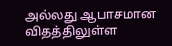அல்லது ஆபாசமான விதத்திலுள்ள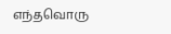எந்தவொரு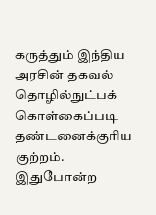கருத்தும் இந்திய அரசின் தகவல் தொழில்நுட்பக் கொள்கைப்படி தண்டனைக்குரிய குற்றம். இதுபோன்ற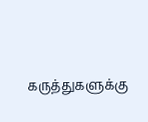கருத்துகளுக்கு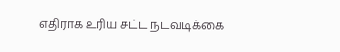எதிராக உரிய சட்ட நடவடிக்கை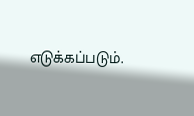எடுக்கப்படும்.